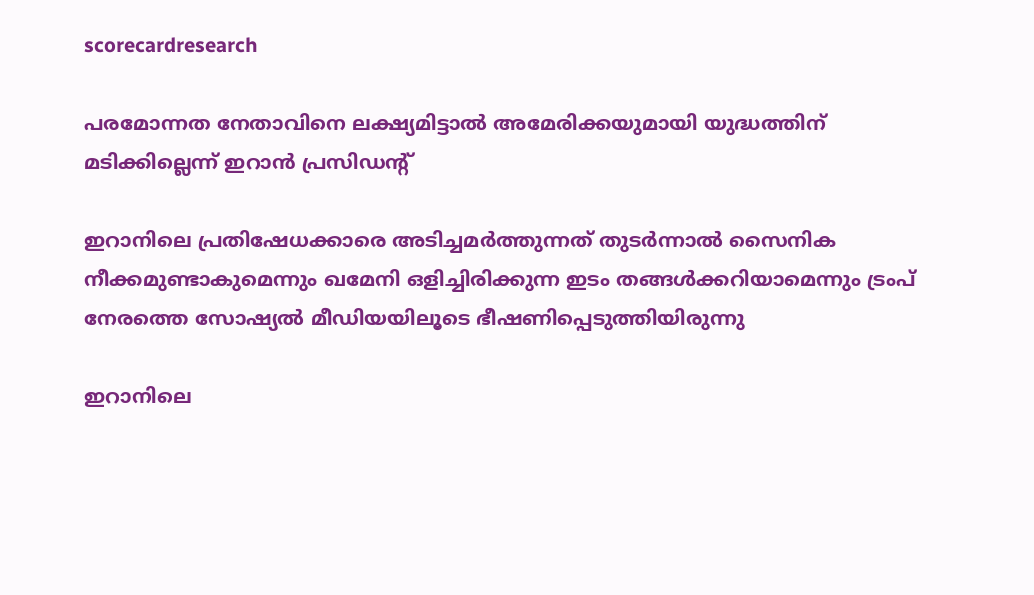scorecardresearch

പരമോന്നത നേതാവിനെ ലക്ഷ്യമിട്ടാൽ അമേരിക്കയുമായി യുദ്ധത്തിന് മടിക്കില്ലെന്ന് ഇറാൻ പ്രസിഡന്റ്

ഇറാനിലെ പ്രതിഷേധക്കാരെ അടിച്ചമർത്തുന്നത് തുടർന്നാൽ സൈനിക നീക്കമുണ്ടാകുമെന്നും ഖമേനി ഒളിച്ചിരിക്കുന്ന ഇടം തങ്ങൾക്കറിയാമെന്നും ട്രംപ് നേരത്തെ സോഷ്യൽ മീഡിയയിലൂടെ ഭീഷണിപ്പെടുത്തിയിരുന്നു

ഇറാനിലെ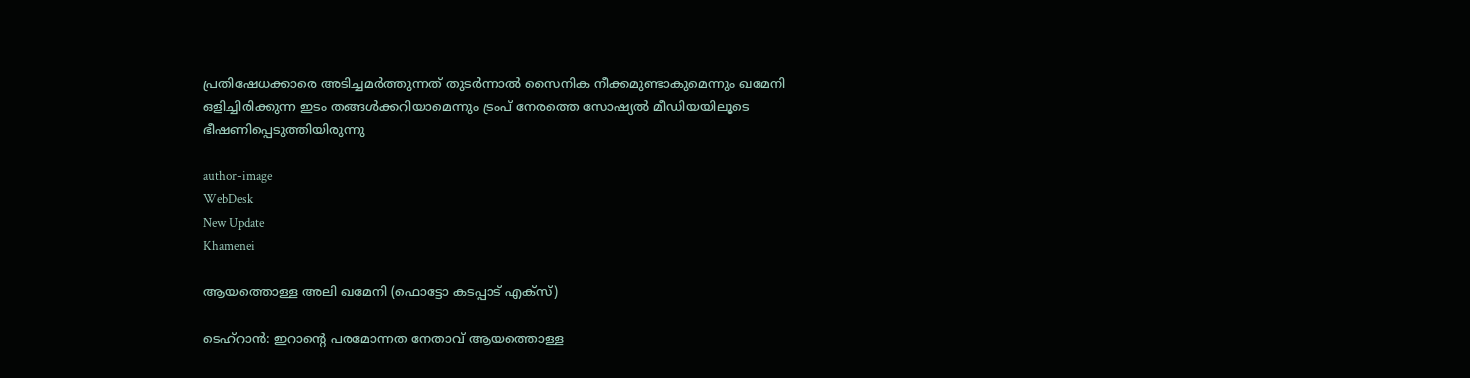പ്രതിഷേധക്കാരെ അടിച്ചമർത്തുന്നത് തുടർന്നാൽ സൈനിക നീക്കമുണ്ടാകുമെന്നും ഖമേനി ഒളിച്ചിരിക്കുന്ന ഇടം തങ്ങൾക്കറിയാമെന്നും ട്രംപ് നേരത്തെ സോഷ്യൽ മീഡിയയിലൂടെ ഭീഷണിപ്പെടുത്തിയിരുന്നു

author-image
WebDesk
New Update
Khamenei

ആയത്തൊള്ള അലി ഖമേനി (ഫൊട്ടോ കടപ്പാട് എക്സ്)

ടെഹ്‌റാൻ: ഇറാന്റെ പരമോന്നത നേതാവ് ആയത്തൊള്ള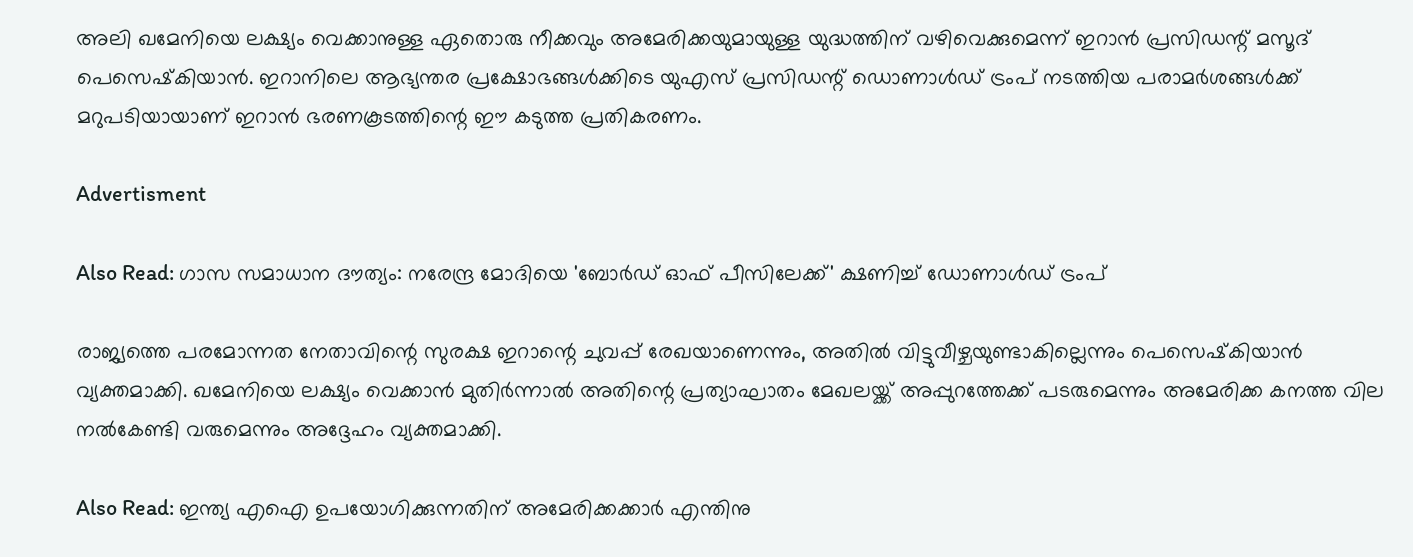അലി ഖമേനിയെ ലക്ഷ്യം വെക്കാനുള്ള ഏതൊരു നീക്കവും അമേരിക്കയുമായുള്ള യുദ്ധത്തിന് വഴിവെക്കുമെന്ന് ഇറാൻ പ്രസിഡന്റ് മസൂദ് പെസെഷ്‌കിയാൻ. ഇറാനിലെ ആഭ്യന്തര പ്രക്ഷോഭങ്ങൾക്കിടെ യുഎസ് പ്രസിഡന്റ് ഡൊണാൾഡ് ട്രംപ് നടത്തിയ പരാമർശങ്ങൾക്ക് മറുപടിയായാണ് ഇറാൻ ഭരണകൂടത്തിന്റെ ഈ കടുത്ത പ്രതികരണം.

Advertisment

Also Read: ഗാസ സമാധാന ദൗത്യം: നരേന്ദ്ര മോദിയെ 'ബോർഡ് ഓഫ് പീസിലേക്ക്' ക്ഷണിച്ച് ഡോണാൾഡ് ട്രംപ്

രാജ്യത്തെ പരമോന്നത നേതാവിന്റെ സുരക്ഷ ഇറാന്റെ ചുവപ്പ് രേഖയാണെന്നും, അതിൽ വിട്ടുവീഴ്ചയുണ്ടാകില്ലെന്നും പെസെഷ്‌കിയാൻ വ്യക്തമാക്കി. ഖമേനിയെ ലക്ഷ്യം വെക്കാൻ മുതിർന്നാൽ അതിന്റെ പ്രത്യാഘാതം മേഖലയ്ക്ക് അപ്പുറത്തേക്ക് പടരുമെന്നും അമേരിക്ക കനത്ത വില നൽകേണ്ടി വരുമെന്നും അദ്ദേഹം വ്യക്തമാക്കി.

Also Read: ഇന്ത്യ എഐ ഉപയോഗിക്കുന്നതിന് അമേരിക്കക്കാർ എന്തിനു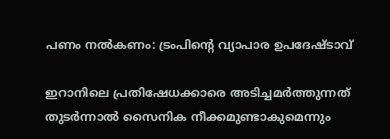പണം നൽകണം: ട്രംപിന്റെ വ്യാപാര ഉപദേഷ്ടാവ്

ഇറാനിലെ പ്രതിഷേധക്കാരെ അടിച്ചമർത്തുന്നത് തുടർന്നാൽ സൈനിക നീക്കമുണ്ടാകുമെന്നും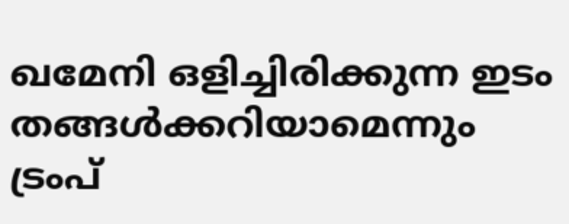ഖമേനി ഒളിച്ചിരിക്കുന്ന ഇടം തങ്ങൾക്കറിയാമെന്നും ട്രംപ്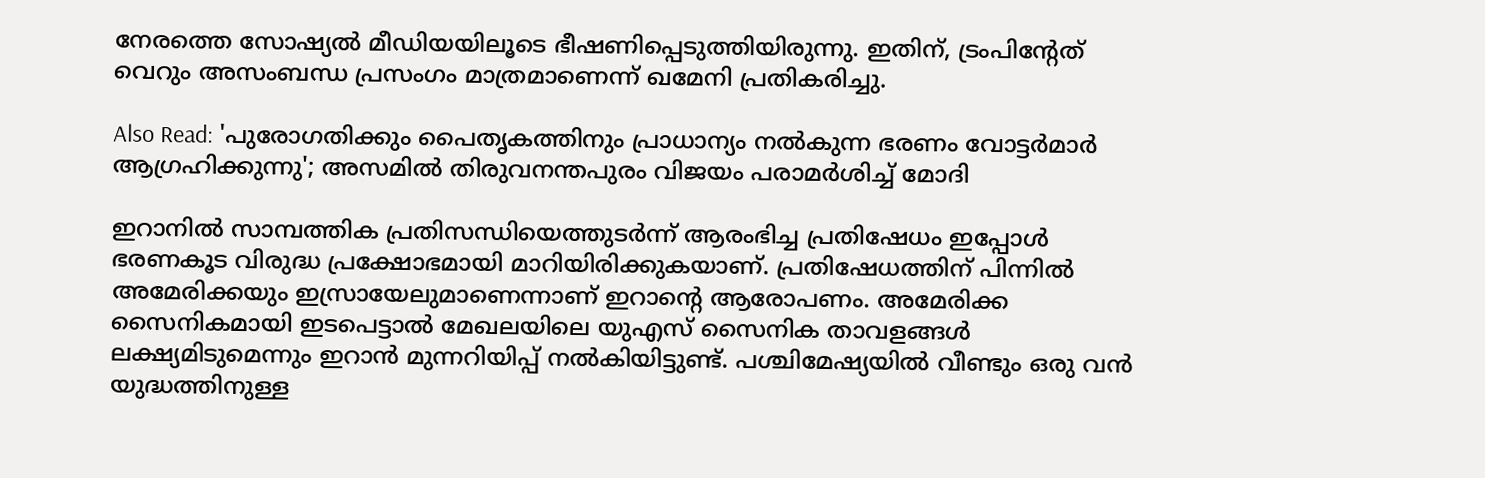നേരത്തെ സോഷ്യൽ മീഡിയയിലൂടെ ഭീഷണിപ്പെടുത്തിയിരുന്നു. ഇതിന്, ട്രംപിന്റേത് വെറും അസംബന്ധ പ്രസംഗം മാത്രമാണെന്ന് ഖമേനി പ്രതികരിച്ചു.

Also Read: 'പുരോഗതിക്കും പൈതൃകത്തിനും പ്രാധാന്യം നൽകുന്ന ഭരണം വോട്ടർമാർ ആഗ്രഹിക്കുന്നു'; അസമിൽ തിരുവനന്തപുരം വിജയം പരാമർശിച്ച് മോദി

ഇറാനിൽ സാമ്പത്തിക പ്രതിസന്ധിയെത്തുടർന്ന് ആരംഭിച്ച പ്രതിഷേധം ഇപ്പോൾ ഭരണകൂട വിരുദ്ധ പ്രക്ഷോഭമായി മാറിയിരിക്കുകയാണ്. പ്രതിഷേധത്തിന് പിന്നിൽ അമേരിക്കയും ഇസ്രായേലുമാണെന്നാണ് ഇറാന്റെ ആരോപണം. അമേരിക്ക സൈനികമായി ഇടപെട്ടാൽ മേഖലയിലെ യുഎസ് സൈനിക താവളങ്ങൾ ലക്ഷ്യമിടുമെന്നും ഇറാൻ മുന്നറിയിപ്പ് നൽകിയിട്ടുണ്ട്. പശ്ചിമേഷ്യയിൽ വീണ്ടും ഒരു വൻ യുദ്ധത്തിനുള്ള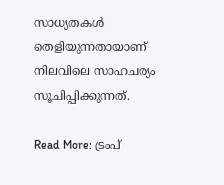സാധ്യതകൾ തെളിയുന്നതായാണ് നിലവിലെ സാഹചര്യം സൂചിപ്പിക്കുന്നത്.

Read More: ട്രംപ്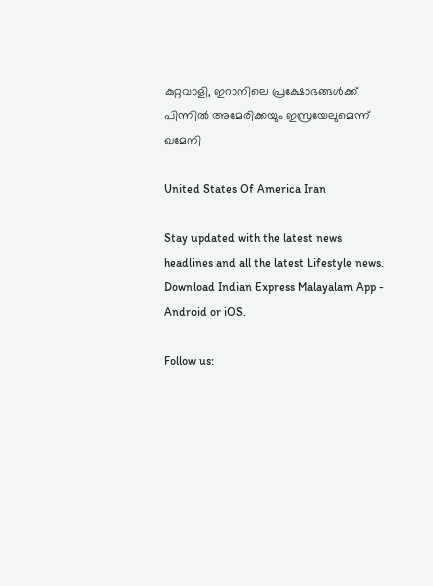കുറ്റവാളി, ഇറാനിലെ പ്രക്ഷോഭങ്ങൾക്ക് പിന്നിൽ അമേരിക്കയും ഇസ്രയേലുമെന്ന് ഖമേനി

United States Of America Iran

Stay updated with the latest news headlines and all the latest Lifestyle news. Download Indian Express Malayalam App - Android or iOS.

Follow us: